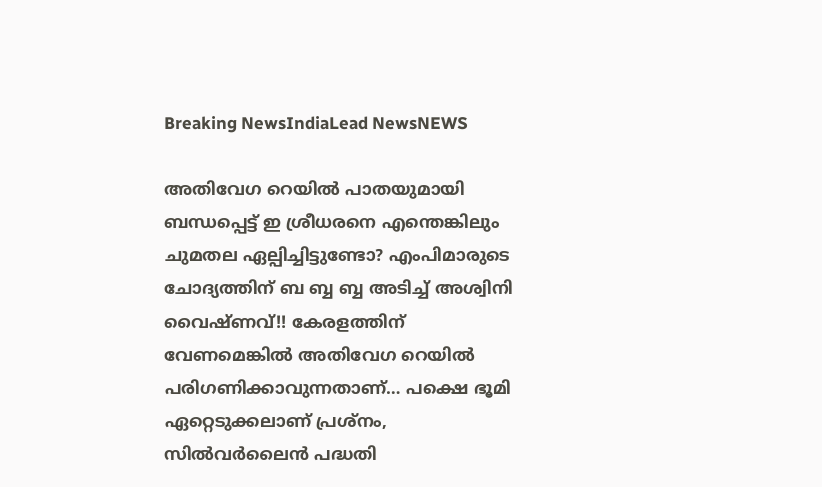Breaking NewsIndiaLead NewsNEWS

അതിവേഗ റെയിൽ പാതയുമായി ബന്ധപ്പെട്ട് ഇ ശ്രീധരനെ എന്തെങ്കിലും ചുമതല ഏല്പിച്ചിട്ടുണ്ടോ? എംപിമാരുടെ ചോദ്യത്തിന് ബ ബ്ബ ബ്ബ അടിച്ച് അശ്വിനി വൈഷ്ണവ്!! കേരളത്തിന് വേണമെങ്കിൽ അതിവേഗ റെയിൽ പരിഗണിക്കാവുന്നതാണ്… പക്ഷെ ഭൂമി ഏറ്റെടുക്കലാണ് പ്രശ്നം, സിൽവർലൈൻ പദ്ധതി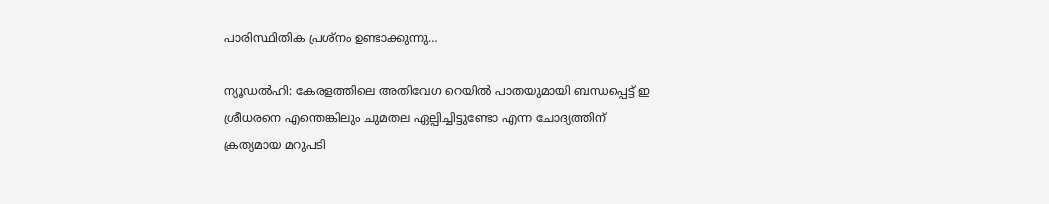പാരിസ്ഥിതിക പ്രശ്‌നം ഉണ്ടാക്കുന്നു…

ന്യൂഡൽഹി: കേരളത്തിലെ അതിവേഗ റെയിൽ പാതയുമായി ബന്ധപ്പെട്ട് ഇ ശ്രീധരനെ എന്തെങ്കിലും ചുമതല ഏല്പിച്ചിട്ടുണ്ടോ എന്ന ചോദ്യത്തിന് ക്രത്യമായ മറുപടി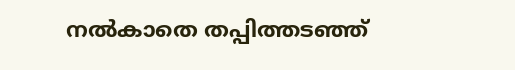നൽകാതെ തപ്പിത്തടഞ്ഞ്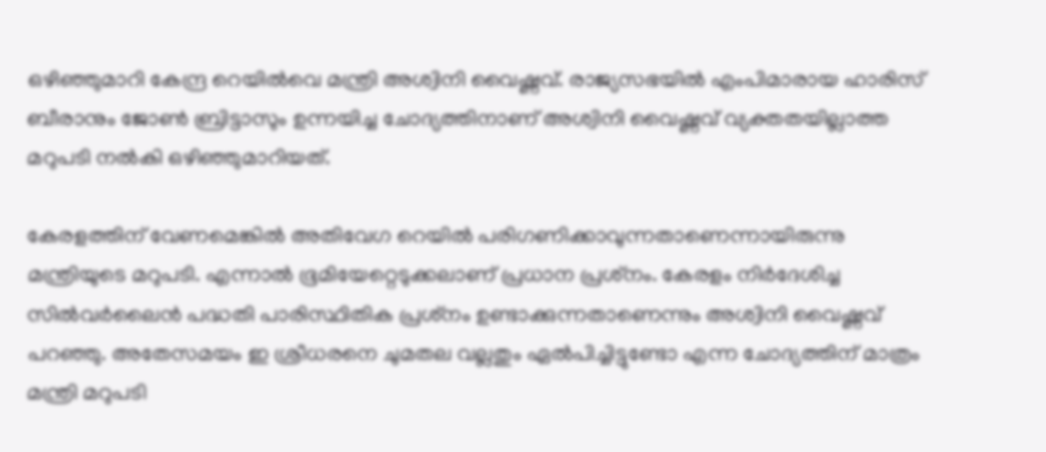ഒഴിഞ്ഞുമാറി കേന്ദ്ര റെയിൽവെ മന്ത്രി അശ്വിനി വൈഷ്ണവ്. രാജ്യസഭയിൽ എംപിമാരായ ഹാരിസ് ബീരാനും ജോൺ ബ്രിട്ടാസും ഉന്നയിച്ച ചോദ്യത്തിനാണ് അശ്വിനി വൈഷ്ണവ് വ്യക്തതയില്ലാത്ത മറുപടി നൽകി ഒഴിഞ്ഞുമാറിയത്.

കേരളത്തിന് വേണമെങ്കിൽ അതിവേഗ റെയിൽ പരിഗണിക്കാവുന്നതാണെന്നായിരുന്നു മന്ത്രിയുടെ മറുപടി. എന്നാൽ ഭൂമിയേറ്റെടുക്കലാണ് പ്രധാന പ്രശ്‌നം. കേരളം നിർദേശിച്ച സിൽവർലൈൻ പദ്ധതി പാരിസ്ഥിതിക പ്രശ്‌നം ഉണ്ടാക്കുന്നതാണെന്നും അശ്വിനി വൈഷ്ണവ് പറഞ്ഞു. അതേസമയം ഇ ശ്രീധരനെ ചുമതല വല്ലതും ഏൽപിച്ചിട്ടുണ്ടോ എന്ന ചോദ്യത്തിന് മാത്രം മന്ത്രി മറുപടി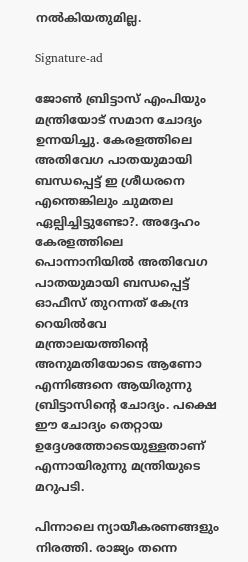നൽകിയതുമില്ല.

Signature-ad

ജോൺ ബ്രിട്ടാസ് എംപിയും മന്ത്രിയോട് സമാന ചോദ്യം ഉന്നയിച്ചു. കേരളത്തിലെ അതിവേഗ പാതയുമായി ബന്ധപ്പെട്ട് ഇ ശ്രീധരനെ എന്തെങ്കിലും ചുമതല ഏല്പിച്ചിട്ടുണ്ടോ?. അദ്ദേഹം കേരളത്തിലെ പൊന്നാനിയിൽ അതിവേഗ പാതയുമായി ബന്ധപ്പെട്ട് ഓഫീസ് തുറന്നത് കേന്ദ്ര റെയിൽവേ മന്ത്രാലയത്തിന്‍റെ അനുമതിയോടെ ആണോ എന്നിങ്ങനെ ആയിരുന്നു ബ്രിട്ടാസിന്‍റെ ചോദ്യം. പക്ഷെ ഈ ചോദ്യം തെറ്റായ ഉദ്ദേശത്തോടെയുള്ളതാണ് എന്നായിരുന്നു മന്ത്രിയുടെ മറുപടി.

പിന്നാലെ ന്യായീകരണങ്ങളും നിരത്തി. രാജ്യം തന്നെ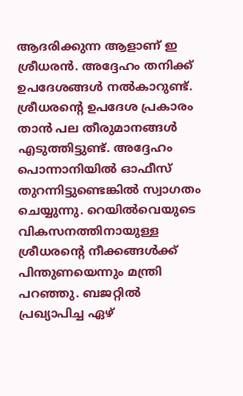ആദരിക്കുന്ന ആളാണ് ഇ ശ്രീധരൻ. അദ്ദേഹം തനിക്ക് ഉപദേശങ്ങൾ നൽകാറുണ്ട്. ശ്രീധരന്റെ ഉപദേശ പ്രകാരം താൻ പല തീരുമാനങ്ങൾ എടുത്തിട്ടുണ്ട്. അദ്ദേഹം പൊന്നാനിയിൽ ഓഫീസ് തുറന്നിട്ടുണ്ടെങ്കിൽ സ്വാഗതം ചെയ്യുന്നു. റെയിൽവെയുടെ വികസനത്തിനായുള്ള ശ്രീധരന്റെ നീക്കങ്ങൾക്ക് പിന്തുണയെന്നും മന്ത്രി പറഞ്ഞു. ബജറ്റിൽ പ്രഖ്യാപിച്ച ഏഴ്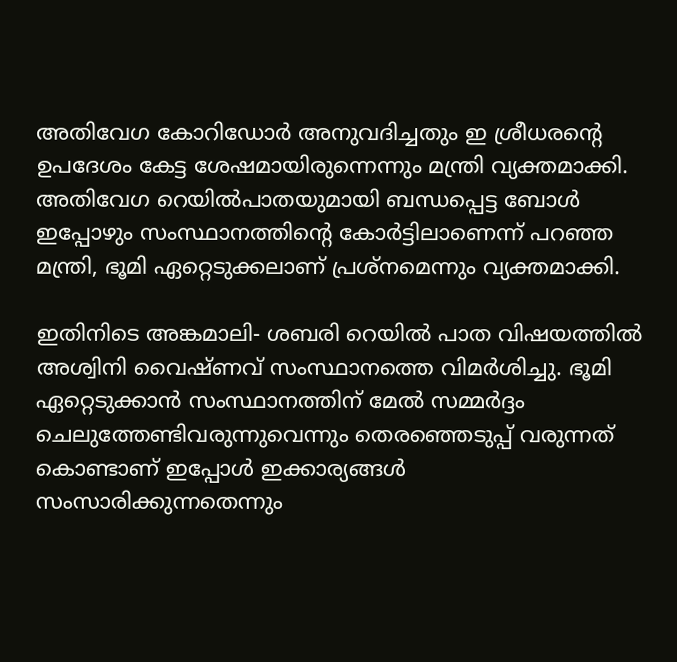അതിവേഗ കോറിഡോർ അനുവദിച്ചതും ഇ ശ്രീധരന്റെ ഉപദേശം കേട്ട ശേഷമായിരുന്നെന്നും മന്ത്രി വ്യക്തമാക്കി. അതിവേഗ റെയിൽപാതയുമായി ബന്ധപ്പെട്ട ബോൾ ഇപ്പോഴും സംസ്ഥാനത്തിന്റെ കോർട്ടിലാണെന്ന് പറഞ്ഞ മന്ത്രി, ഭൂമി ഏറ്റെടുക്കലാണ് പ്രശ്‌നമെന്നും വ്യക്തമാക്കി.

ഇതിനിടെ അങ്കമാലി- ശബരി റെയിൽ പാത വിഷയത്തിൽ അശ്വിനി വൈഷ്ണവ് സംസ്ഥാനത്തെ വിമർശിച്ചു. ഭൂമി ഏറ്റെടുക്കാൻ സംസ്ഥാനത്തിന് മേൽ സമ്മർദ്ദം ചെലുത്തേണ്ടിവരുന്നുവെന്നും തെരഞ്ഞെടുപ്പ് വരുന്നത് കൊണ്ടാണ് ഇപ്പോൾ ഇക്കാര്യങ്ങൾ സംസാരിക്കുന്നതെന്നും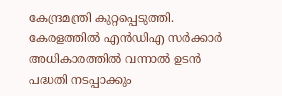കേന്ദ്രമന്ത്രി കുറ്റപ്പെടുത്തി. കേരളത്തിൽ എൻഡിഎ സർക്കാർ അധികാരത്തിൽ വന്നാൽ ഉടൻ പദ്ധതി നടപ്പാക്കും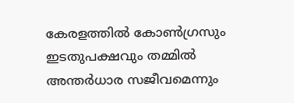കേരളത്തിൽ കോൺഗ്രസും ഇടതുപക്ഷവും തമ്മിൽ അന്തർധാര സജീവമെന്നും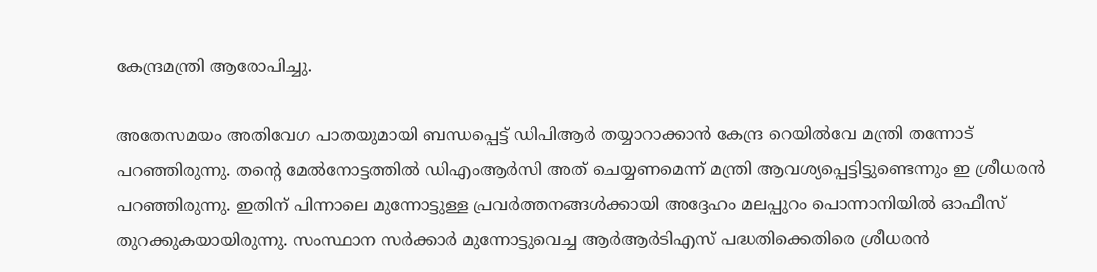കേന്ദ്രമന്ത്രി ആരോപിച്ചു.

അതേസമയം അതിവേഗ പാതയുമായി ബന്ധപ്പെട്ട് ഡിപിആർ തയ്യാറാക്കാൻ കേന്ദ്ര റെയിൽവേ മന്ത്രി തന്നോട് പറഞ്ഞിരുന്നു. തന്റെ മേൽനോട്ടത്തിൽ ഡിഎംആർസി അത് ചെയ്യണമെന്ന് മന്ത്രി ആവശ്യപ്പെട്ടിട്ടുണ്ടെന്നും ഇ ശ്രീധരൻ പറഞ്ഞിരുന്നു. ഇതിന് പിന്നാലെ മുന്നോട്ടുള്ള പ്രവർത്തനങ്ങൾക്കായി അദ്ദേഹം മലപ്പുറം പൊന്നാനിയിൽ ഓഫീസ് തുറക്കുകയായിരുന്നു. സംസ്ഥാന സർക്കാർ മുന്നോട്ടുവെച്ച ആർആർടിഎസ് പദ്ധതിക്കെതിരെ ശ്രീധരൻ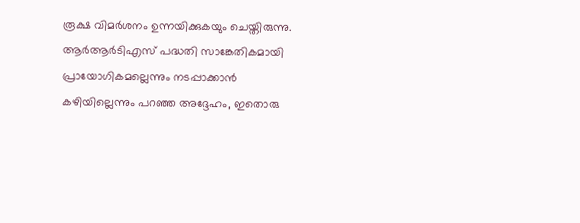രൂക്ഷ വിമർശനം ഉന്നയിക്കുകയും ചെയ്തിരുന്നു. ആർആർടിഎസ് പദ്ധതി സാങ്കേതികമായി പ്രായോഗികമല്ലെന്നും നടപ്പാക്കാന്‍ കഴിയില്ലെന്നും പറഞ്ഞ അദ്ദേഹം, ഇതൊരു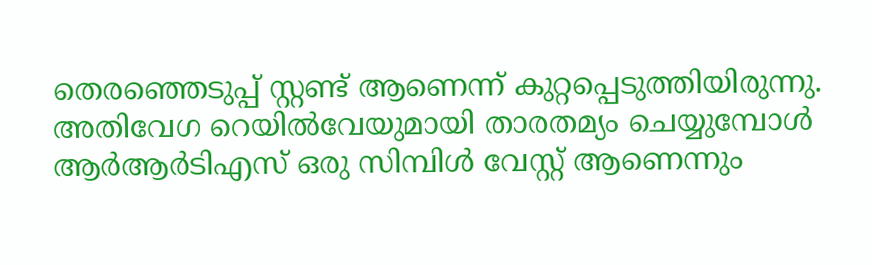തെരഞ്ഞെടുപ്പ് സ്റ്റണ്ട് ആണെന്ന് കുറ്റപ്പെടുത്തിയിരുന്നു. അതിവേഗ റെയില്‍വേയുമായി താരതമ്യം ചെയ്യുമ്പോള്‍ ആര്‍ആര്‍ടിഎസ് ഒരു സിമ്പിള്‍ വേസ്റ്റ് ആണെന്നും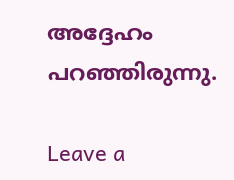അദ്ദേഹം പറഞ്ഞിരുന്നു.

Leave a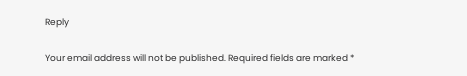Reply

Your email address will not be published. Required fields are marked *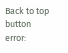Back to top button
error: